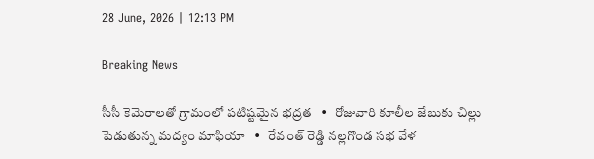28 June, 2026 | 12:13 PM

Breaking News

సీసీ కెమెరాలతో గ్రామంలో పటిష్టమైన భద్రత   •   రోజువారి కూలీల జేబుకు చిల్లు పెడుతున్న మద్యం మాఫియా   •   రేవంత్ రెడ్డి నల్లగొండ సభ వేళ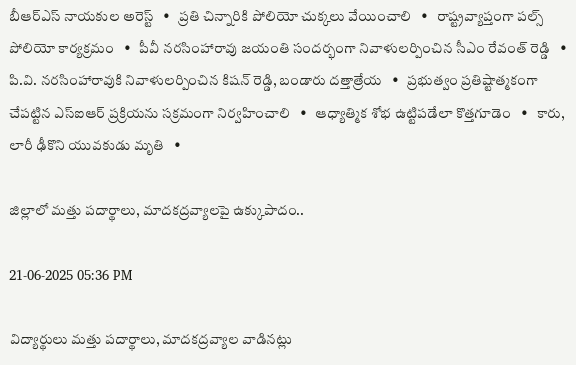బీఆర్ఎస్ నాయకుల అరెస్ట్   •   ప్రతి చిన్నారికి పోలియో చుక్కలు వేయించాలి   •   రాష్ట్రవ్యాప్తంగా పల్స్ పోలియో కార్యక్రమం   •   పీవీ నరసింహారావు జయంతి సందర్భంగా నివాళులర్పించిన సీఎం రేవంత్ రెడ్డి   •   పి.వి. నరసింహారావుకి నివాళులర్పించిన కిషన్ రెడ్డి, బండారు దత్తాత్రేయ   •   ప్రభుత్వం ప్రతిష్టాత్మకంగా చేపట్టిన ఎస్ఐఆర్ ప్రక్రియను సక్రమంగా నిర్వహించాలి   •   ఆధ్యాత్మిక శోభ ఉట్టిపడేలా కొత్తగూడెం   •   కారు, లారీ ఢీకొని యువకుడు మృతి   •

జిల్లాలో మత్తు పదార్థాలు, మాదకద్రవ్యాలపై ఉక్కుపాదం..

21-06-2025 05:36 PM

విద్యార్థులు మత్తు పదార్థాలు, మాదకద్రవ్యాల వాడినట్లు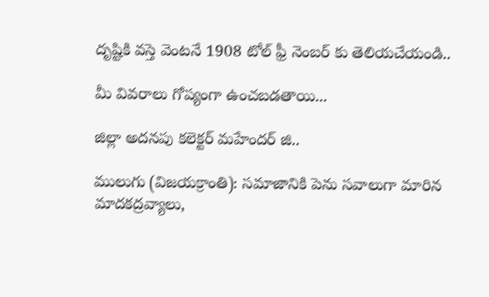దృష్టికి వస్తె వెంటనే 1908 టోల్ ఫ్రీ నెంబర్ కు తెలియచేయండి..

మీ వివరాలు గోప్యంగా ఉంచబడతాయి...

జిల్లా అదనపు కలెక్టర్ మహేందర్ జి..

ములుగు (విజయక్రాంతి): సమాజానికి పెను సవాలుగా మారిన మాదకద్రవ్యాలు,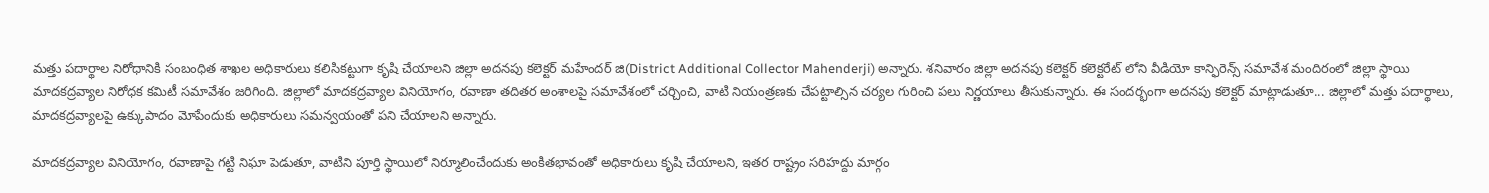మత్తు పదార్థాల నిరోధానికి సంబంధిత శాఖల అధికారులు కలిసికట్టుగా కృషి చేయాలని జిల్లా అదనపు కలెక్టర్ మహేందర్ జి(District Additional Collector Mahenderji) అన్నారు. శనివారం జిల్లా అదనపు కలెక్టర్ కలెక్టరేట్ లోని వీడియో కాన్ఫిరెన్స్ సమావేశ మందిరంలో జిల్లా స్థాయి మాదకద్రవ్యాల నిరోధక కమిటీ సమావేశం జరిగింది. జిల్లాలో మాదకద్రవ్యాల వినియోగం, రవాణా తదితర అంశాలపై సమావేశంలో చర్చించి, వాటి నియంత్రణకు చేపట్టాల్సిన చర్యల గురించి పలు నిర్ణయాలు తీసుకున్నారు. ఈ సందర్భంగా అదనపు కలెక్టర్ మాట్లాడుతూ... జిల్లాలో మత్తు పదార్థాలు, మాదకద్రవ్యాలపై ఉక్కుపాదం మోపేందుకు అధికారులు సమన్వయంతో పని చేయాలని అన్నారు.

మాదకద్రవ్యాల వినియోగం, రవాణాపై గట్టి నిఘా పెడుతూ, వాటిని పూర్తి స్థాయిలో నిర్మూలించేందుకు అంకితభావంతో అధికారులు కృషి చేయాలని, ఇతర రాష్ట్రం సరిహద్దు మార్గం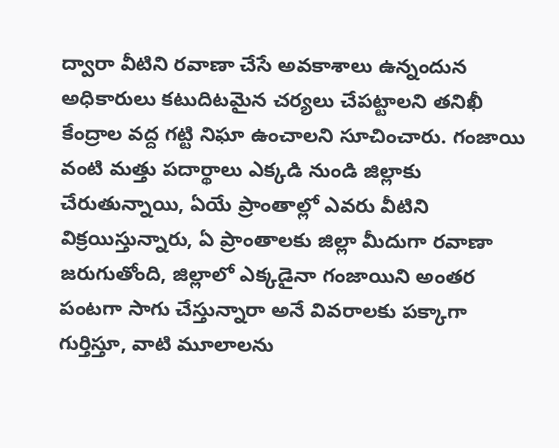ద్వారా వీటిని రవాణా చేసే అవకాశాలు ఉన్నందున అధికారులు కటుదిటమైన చర్యలు చేపట్టాలని తనిఖీ కేంద్రాల వద్ద గట్టి నిఘా ఉంచాలని సూచించారు. గంజాయి వంటి మత్తు పదార్థాలు ఎక్కడి నుండి జిల్లాకు చేరుతున్నాయి, ఏయే ప్రాంతాల్లో ఎవరు వీటిని విక్రయిస్తున్నారు, ఏ ప్రాంతాలకు జిల్లా మీదుగా రవాణా జరుగుతోంది, జిల్లాలో ఎక్కడైనా గంజాయిని అంతర పంటగా సాగు చేస్తున్నారా అనే వివరాలకు పక్కాగా గుర్తిస్తూ, వాటి మూలాలను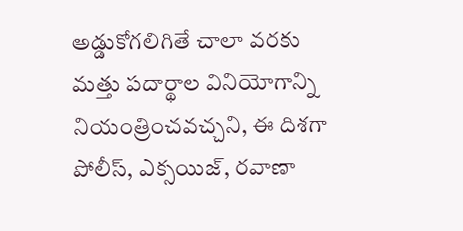అడ్డుకోగలిగితే చాలా వరకు మత్తు పదార్థాల వినియోగాన్ని నియంత్రించవచ్చని, ఈ దిశగా పోలీస్, ఎక్సయిజ్, రవాణా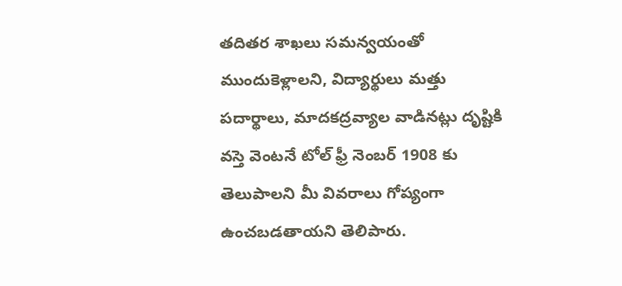తదితర శాఖలు సమన్వయంతో ముందుకెళ్లాలని, విద్యార్థులు మత్తు పదార్థాలు, మాదకద్రవ్యాల వాడినట్లు దృష్టికి వస్తె వెంటనే టోల్ ఫ్రీ నెంబర్ 1908 కు తెలుపాలని మీ వివరాలు గోప్యంగా ఉంచబడతాయని తెలిపారు.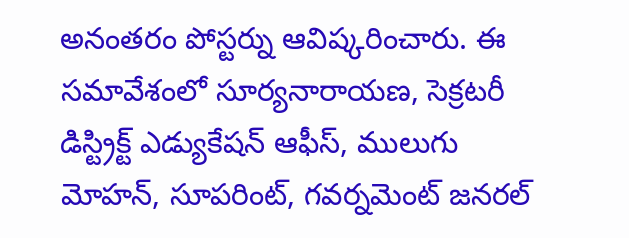అనంతరం పోస్టర్ను ఆవిష్కరించారు. ఈ సమావేశంలో సూర్యనారాయణ, సెక్రటరీ డిస్ట్రిక్ట్ ఎడ్యుకేషన్ ఆఫీస్, ములుగు మోహన్, సూపరింట్, గవర్నమెంట్ జనరల్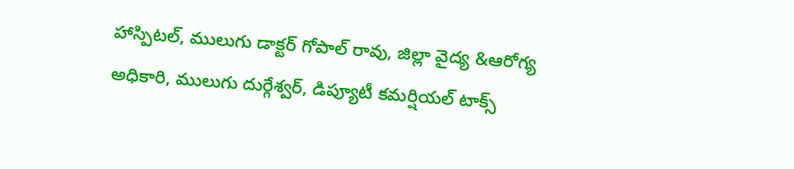హాస్పిటల్, ములుగు డాక్టర్ గోపాల్ రావు, జిల్లా వైద్య &ఆరోగ్య అధికారి, ములుగు దుర్గేశ్వర్, డిప్యూటీ కమర్షియల్ టాక్స్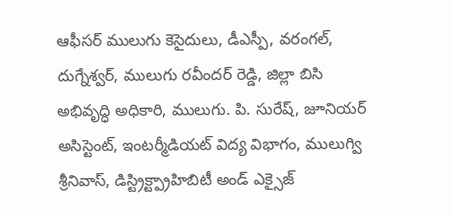ఆఫీసర్ ములుగు కెసైదులు, డీఎస్పీ, వరంగల్, దుగ్నేశ్వర్, ములుగు రవీందర్ రెడ్డి, జిల్లా బిసి అభివృద్ధి అధికారి, ములుగు. పి. సురేష్, జూనియర్ అసిస్టెంట్, ఇంటర్మీడియట్ విద్య విభాగం, ములుగ్వి శ్రీనివాస్, డిస్ట్రిక్ట్ప్రాహిబిటీ అండ్ ఎక్సైజ్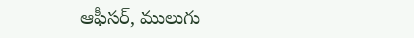ఆఫీసర్, ములుగు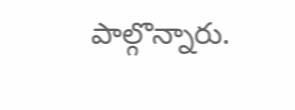పాల్గొన్నారు.